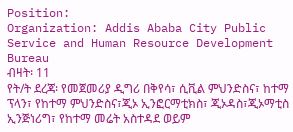Position:
Organization: Addis Ababa City Public Service and Human Resource Development Bureau
ብዛት፡ 11
የት/ት ደረጃ፡ የመጀመሪያ ዲግሪ በቅየሳ፣ ሲቪል ምህንድስና፣ ከተማ ፕላን፣ የከተማ ምህንድስና፣ጂኦ ኢንፎርማቲክስ፣ ጂኦዳስ፣ጂኦማቲስ ኢንጅነሪግ፣ የከተማ መሬት አስተዳደ ወይም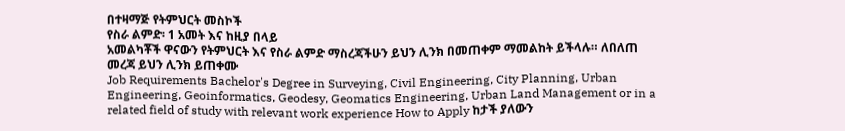በተዛማጅ የትምህርት መስኮች
የስራ ልምድ፡ 1 አመት እና ከዚያ በላይ
አመልካቾች ዋናውን የትምህርት እና የስራ ልምድ ማስረጃችሁን ይህን ሊንክ በመጠቀም ማመልከት ይችላሉ። ለበለጠ መረጃ ይህን ሊንክ ይጠቀሙ
Job Requirements Bachelor's Degree in Surveying, Civil Engineering, City Planning, Urban Engineering, Geoinformatics, Geodesy, Geomatics Engineering, Urban Land Management or in a related field of study with relevant work experience How to Apply ከታች ያለውን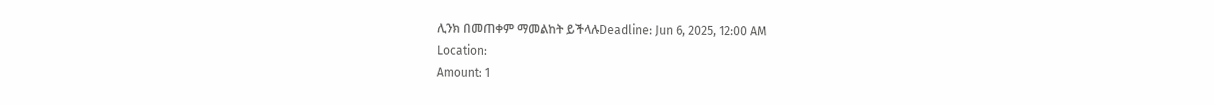ሊንክ በመጠቀም ማመልከት ይችላሉDeadline: Jun 6, 2025, 12:00 AM
Location:
Amount: 1